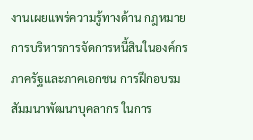งานเผยแพร่ความรู้ทางด้าน กฎหมาย การบริหารการจัดการหนี้สินในองค์กรภาครัฐและภาคเอกชน การฝึกอบรมสัมมนาพัฒนาบุคลากร ในการ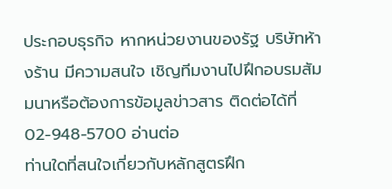ประกอบธุรกิจ หากหน่วยงานของรัฐ บริษัทห้างร้าน มีความสนใจ เชิญทีมงานไปฝึกอบรมสัมมนาหรือต้องการข้อมูลข่าวสาร ติดต่อได้ที่ 02-948-5700 อ่านต่อ
ท่านใดที่สนใจเกี่ยวกับหลักสูตรฝึก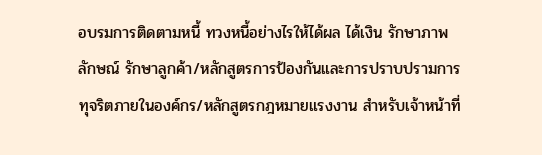อบรมการติดตามหนี้ ทวงหนี้อย่างไรให้ได้ผล ได้เงิน รักษาภาพลักษณ์ รักษาลูกค้า/หลักสูตรการป้องกันและการปราบปรามการทุจริตภายในองค์กร/หลักสูตรกฎหมายแรงงาน สำหรับเจ้าหน้าที่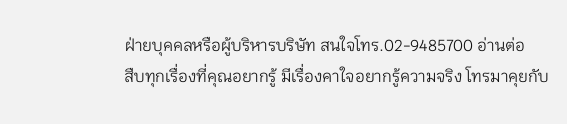ฝ่ายบุคคลหรือผู้บริหารบริษัท สนใจโทร.02-9485700 อ่านต่อ
สืบทุกเรื่องที่คุณอยากรู้ มีเรื่องคาใจอยากรู้ความจริง โทรมาคุยกับ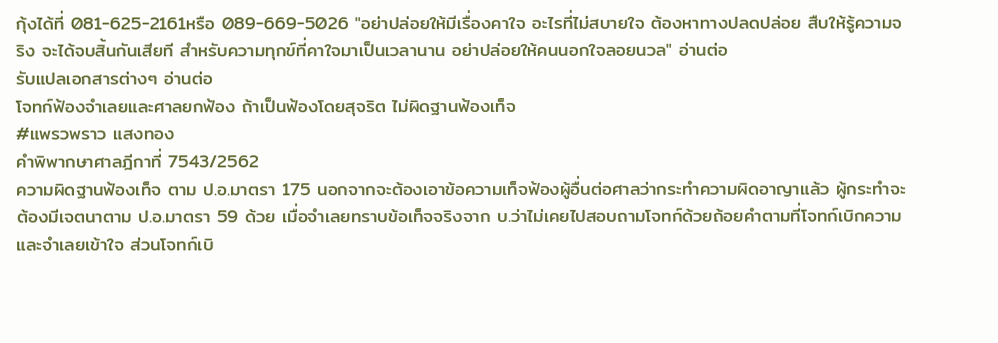กุ้งได้ที่ 081-625-2161หรือ 089-669-5026 "อย่าปล่อยให้มีเรื่องคาใจ อะไรที่ไม่สบายใจ ต้องหาทางปลดปล่อย สืบให้รู้ความจริง จะได้จบสิ้นกันเสียที สำหรับความทุกข์ที่คาใจมาเป็นเวลานาน อย่าปล่อยให้คนนอกใจลอยนวล" อ่านต่อ
รับแปลเอกสารต่างๆ อ่านต่อ
โจทก์ฟ้องจำเลยและศาลยกฟ้อง ถ้าเป็นฟ้องโดยสุจริต ไม่ผิดฐานฟ้องเท็จ
#แพรวพราว แสงทอง
คำพิพากษาศาลฎีกาที่ 7543/2562
ความผิดฐานฟ้องเท็จ ตาม ป.อ.มาตรา 175 นอกจากจะต้องเอาข้อความเท็จฟ้องผู้อื่นต่อศาลว่ากระทำความผิดอาญาแล้ว ผู้กระทำจะต้องมีเจตนาตาม ป.อ.มาตรา 59 ด้วย เมื่อจำเลยทราบข้อเท็จจริงจาก บ.ว่าไม่เคยไปสอบถามโจทก์ด้วยถ้อยคำตามที่โจทก์เบิกความและจำเลยเข้าใจ ส่วนโจทก์เบิ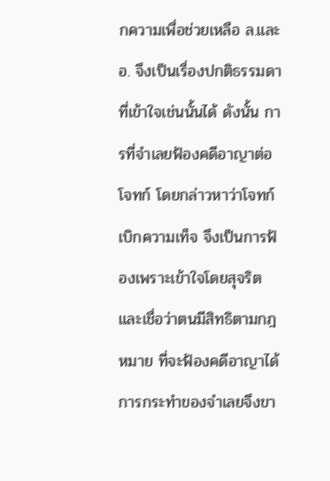กความเพื่อช่วยเหลือ ล.และ อ. จึงเป็นเรื่องปกติธรรมดาที่เข้าใจเช่นนั้นได้ ดังนั้น การที่จำเลยฟ้องคดีอาญาต่อโจทก์ โดยกล่าวหาว่าโจทก์เบิกความเท็จ จึงเป็นการฟ้องเพราะเข้าใจโดยสุจริตและเชื่อว่าตนมีสิทธิตามกฎหมาย ที่จะฟ้องคดีอาญาได้ การกระทำของจำเลยจึงขา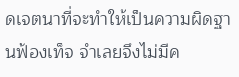ดเจตนาที่จะทำให้เป็นความผิดฐานฟ้องเท็จ จำเลยจึงไม่มีค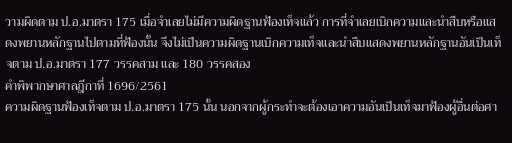วามผิดตาม ป.อ.มาตรา 175 เมื่อจำเลยไม่มีความผิดฐานฟ้องเท็จแล้ว การที่จำเลยเบิกความและนำสืบหรือแสดงพยานหลักฐานไปตามที่ฟ้องนั้น จึงไม่เป็นความผิดฐานเบิกความเท็จและนำสืบแสดงพยานหลักฐานอันเป็นเท็จตาม ป.อ.มาตรา 177 วรรคสาม และ 180 วรรคสอง
คำพิพากษาศาลฎีกาที่ 1696/2561
ความผิดฐานฟ้องเท็จตาม ป.อ.มาตรา 175 นั้น นอกจากผู้กระทำจะต้องเอาความอันเป็นเท็จมาฟ้องผู้อื่นต่อศา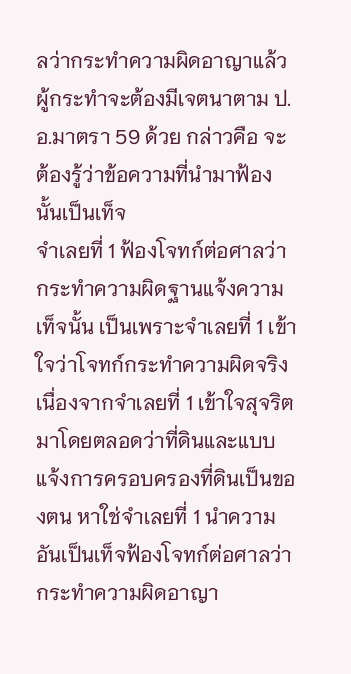ลว่ากระทำความผิดอาญาแล้ว ผู้กระทำจะต้องมีเจตนาตาม ป.อ.มาตรา 59 ด้วย กล่าวคือ จะต้องรู้ว่าข้อความที่นำมาฟ้องนั้นเป็นเท็จ
จำเลยที่ 1 ฟ้องโจทก์ต่อศาลว่ากระทำความผิดฐานแจ้งความเท็จนั้น เป็นเพราะจำเลยที่ 1 เข้าใจว่าโจทก์กระทำความผิดจริง เนื่องจากจำเลยที่ 1 เข้าใจสุจริตมาโดยตลอดว่าที่ดินและแบบแจ้งการครอบครองที่ดินเป็นของตน หาใช่จำเลยที่ 1 นำความอันเป็นเท็จฟ้องโจทก์ต่อศาลว่ากระทำความผิดอาญา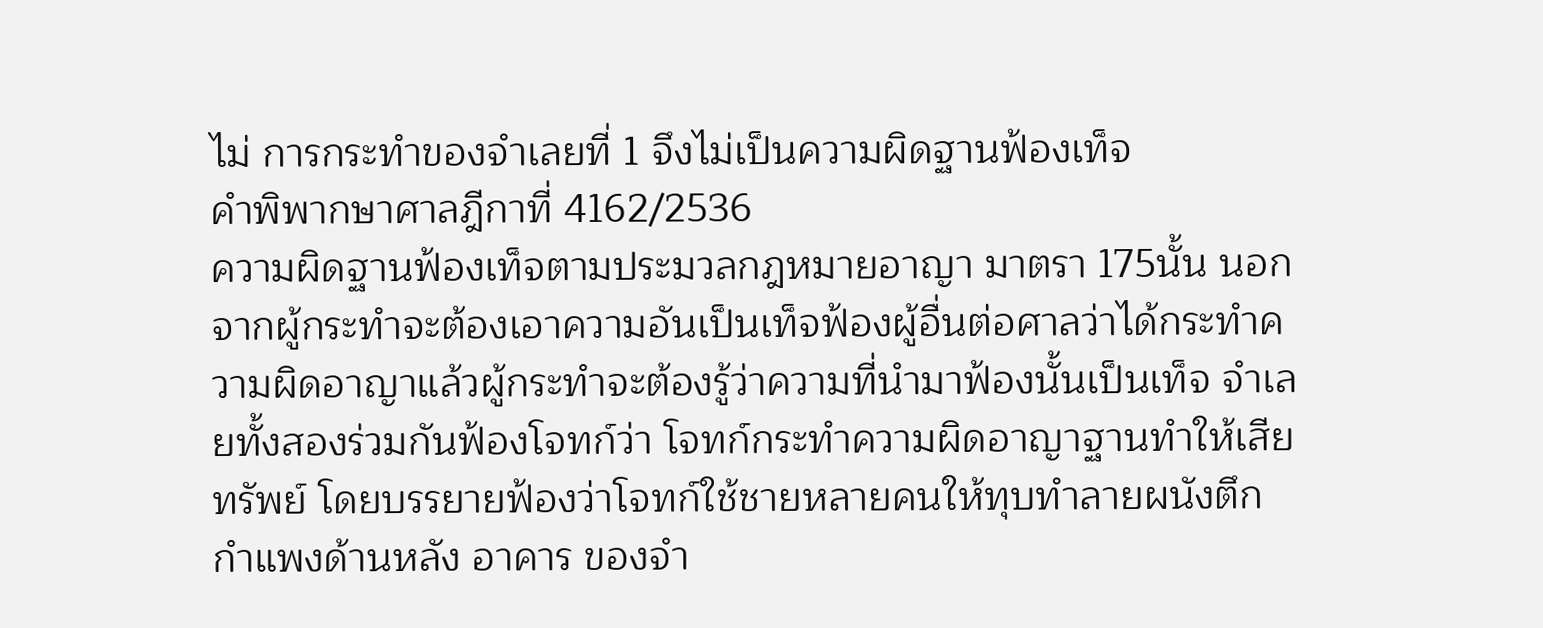ไม่ การกระทำของจำเลยที่ 1 จึงไม่เป็นความผิดฐานฟ้องเท็จ
คำพิพากษาศาลฎีกาที่ 4162/2536
ความผิดฐานฟ้องเท็จตามประมวลกฎหมายอาญา มาตรา 175นั้น นอกจากผู้กระทำจะต้องเอาความอันเป็นเท็จฟ้องผู้อื่นต่อศาลว่าได้กระทำความผิดอาญาแล้วผู้กระทำจะต้องรู้ว่าความที่นำมาฟ้องนั้นเป็นเท็จ จำเลยทั้งสองร่วมกันฟ้องโจทก์ว่า โจทก์กระทำความผิดอาญาฐานทำให้เสียทรัพย์ โดยบรรยายฟ้องว่าโจทก์ใช้ชายหลายคนให้ทุบทำลายผนังตึกกำแพงด้านหลัง อาคาร ของจำ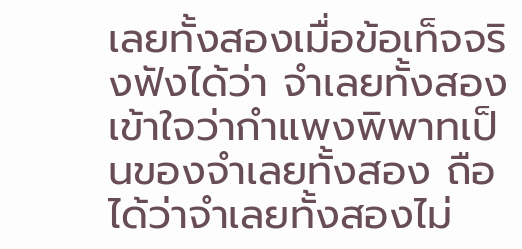เลยทั้งสองเมื่อข้อเท็จจริงฟังได้ว่า จำเลยทั้งสองเข้าใจว่ากำแพงพิพาทเป็นของจำเลยทั้งสอง ถือได้ว่าจำเลยทั้งสองไม่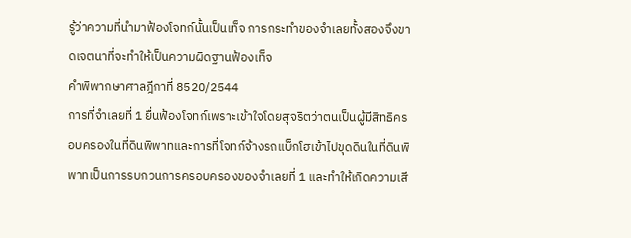รู้ว่าความที่นำมาฟ้องโจทก์นั้นเป็นเท็จ การกระทำของจำเลยทั้งสองจึงขาดเจตนาที่จะทำให้เป็นความผิดฐานฟ้องเท็จ
คำพิพากษาศาลฎีกาที่ 8520/2544
การที่จำเลยที่ 1 ยื่นฟ้องโจทก์เพราะเข้าใจโดยสุจริตว่าตนเป็นผู้มีสิทธิครอบครองในที่ดินพิพาทและการที่โจทก์จ้างรถแบ็กโฮเข้าไปขุดดินในที่ดินพิพาทเป็นการรบกวนการครอบครองของจำเลยที่ 1 และทำให้เกิดความเสี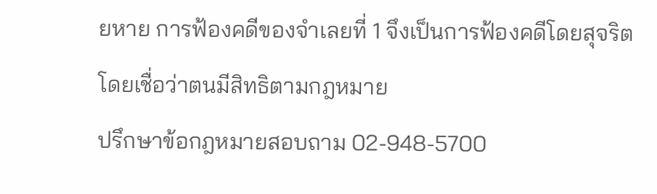ยหาย การฟ้องคดีของจำเลยที่ 1 จึงเป็นการฟ้องคดีโดยสุจริตโดยเชื่อว่าตนมีสิทธิตามกฎหมาย
ปรึกษาข้อกฎหมายสอบถาม 02-948-5700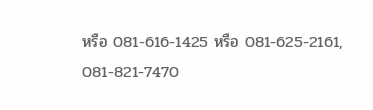หรือ 081-616-1425 หรือ 081-625-2161, 081-821-7470